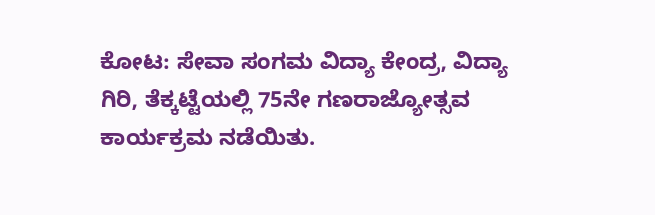ಕೋಟ: ಸೇವಾ ಸಂಗಮ ವಿದ್ಯಾ ಕೇಂದ್ರ, ವಿದ್ಯಾ ಗಿರಿ, ತೆಕ್ಕಟ್ಟೆಯಲ್ಲಿ 75ನೇ ಗಣರಾಜ್ಯೋತ್ಸವ ಕಾರ್ಯಕ್ರಮ ನಡೆಯಿತು.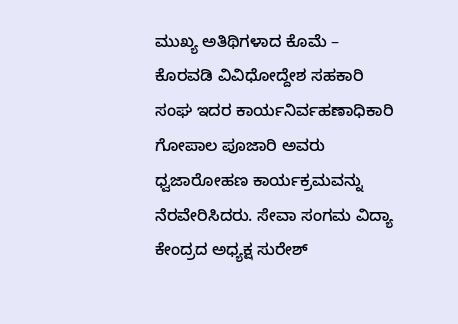ಮುಖ್ಯ ಅತಿಥಿಗಳಾದ ಕೊಮೆ – ಕೊರವಡಿ ವಿವಿಧೋದ್ದೇಶ ಸಹಕಾರಿ ಸಂಘ ಇದರ ಕಾರ್ಯನಿರ್ವಹಣಾಧಿಕಾರಿ ಗೋಪಾಲ ಪೂಜಾರಿ ಅವರು ಧ್ವಜಾರೋಹಣ ಕಾರ್ಯಕ್ರಮವನ್ನು ನೆರವೇರಿಸಿದರು. ಸೇವಾ ಸಂಗಮ ವಿದ್ಯಾ ಕೇಂದ್ರದ ಅಧ್ಯಕ್ಷ ಸುರೇಶ್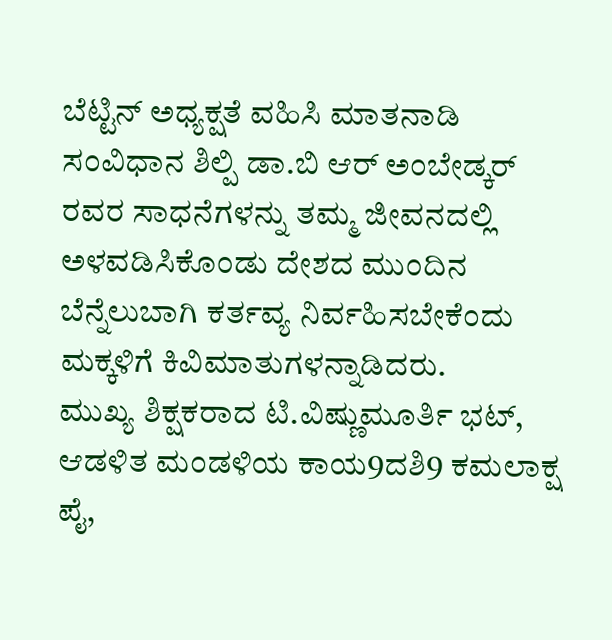ಬೆಟ್ಟಿನ್ ಅಧ್ಯಕ್ಷತೆ ವಹಿಸಿ ಮಾತನಾಡಿ ಸಂವಿಧಾನ ಶಿಲ್ಪಿ ಡಾ.ಬಿ ಆರ್ ಅಂಬೇಡ್ಕರ್ ರವರ ಸಾಧನೆಗಳನ್ನು ತಮ್ಮ ಜೀವನದಲ್ಲಿ ಅಳವಡಿಸಿಕೊಂಡು ದೇಶದ ಮುಂದಿನ ಬೆನ್ನೆಲುಬಾಗಿ ಕರ್ತವ್ಯ ನಿರ್ವಹಿಸಬೇಕೆಂದು ಮಕ್ಕಳಿಗೆ ಕಿವಿಮಾತುಗಳನ್ನಾಡಿದರು.
ಮುಖ್ಯ ಶಿಕ್ಷಕರಾದ ಟಿ.ವಿಷ್ಣುಮೂರ್ತಿ ಭಟ್, ಆಡಳಿತ ಮಂಡಳಿಯ ಕಾಯ9ದಶಿ9 ಕಮಲಾಕ್ಷ ಪೈ,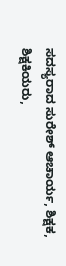ಸದಸ್ಯರಾದ ಸುರೇಶ್ ಆಚಾರ್ಯ, ಶಿಕ್ಷಕ, ಶಿಕ್ಷಕಿಯರು,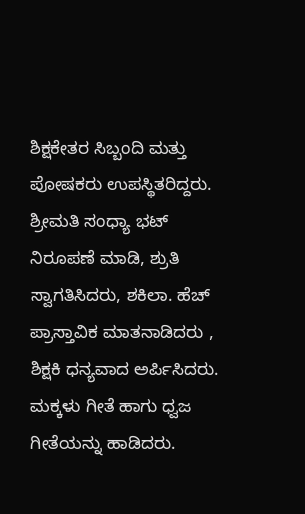ಶಿಕ್ಷಕೇತರ ಸಿಬ್ಬಂದಿ ಮತ್ತು ಪೋಷಕರು ಉಪಸ್ಥಿತರಿದ್ದರು. ಶ್ರೀಮತಿ ಸಂಧ್ಯಾ ಭಟ್ ನಿರೂಪಣೆ ಮಾಡಿ, ಶ್ರುತಿ ಸ್ವಾಗತಿಸಿದರು, ಶಕಿಲಾ. ಹೆಚ್ ಪ್ರಾಸ್ತಾವಿಕ ಮಾತನಾಡಿದರು , ಶಿಕ್ಷಕಿ ಧನ್ಯವಾದ ಅರ್ಪಿಸಿದರು. ಮಕ್ಕಳು ಗೀತೆ ಹಾಗು ಧ್ವಜ ಗೀತೆಯನ್ನು ಹಾಡಿದರು.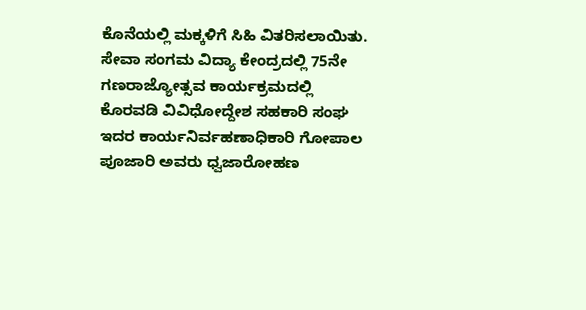ಕೊನೆಯಲ್ಲಿ ಮಕ್ಕಳಿಗೆ ಸಿಹಿ ವಿತರಿಸಲಾಯಿತು.
ಸೇವಾ ಸಂಗಮ ವಿದ್ಯಾ ಕೇಂದ್ರದಲ್ಲಿ 75ನೇ ಗಣರಾಜ್ಯೋತ್ಸವ ಕಾರ್ಯಕ್ರಮದಲ್ಲಿ ಕೊರವಡಿ ವಿವಿಧೋದ್ದೇಶ ಸಹಕಾರಿ ಸಂಘ ಇದರ ಕಾರ್ಯನಿರ್ವಹಣಾಧಿಕಾರಿ ಗೋಪಾಲ ಪೂಜಾರಿ ಅವರು ಧ್ವಜಾರೋಹಣ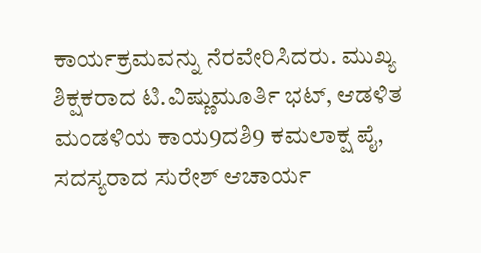ಕಾರ್ಯಕ್ರಮವನ್ನು ನೆರವೇರಿಸಿದರು. ಮುಖ್ಯ ಶಿಕ್ಷಕರಾದ ಟಿ.ವಿಷ್ಣುಮೂರ್ತಿ ಭಟ್, ಆಡಳಿತ ಮಂಡಳಿಯ ಕಾಯ9ದಶಿ9 ಕಮಲಾಕ್ಷ ಪೈ, ಸದಸ್ಯರಾದ ಸುರೇಶ್ ಆಚಾರ್ಯ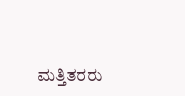ಮತ್ತಿತರರು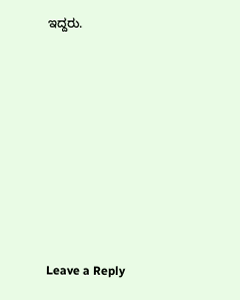ಇದ್ದರು.











Leave a Reply